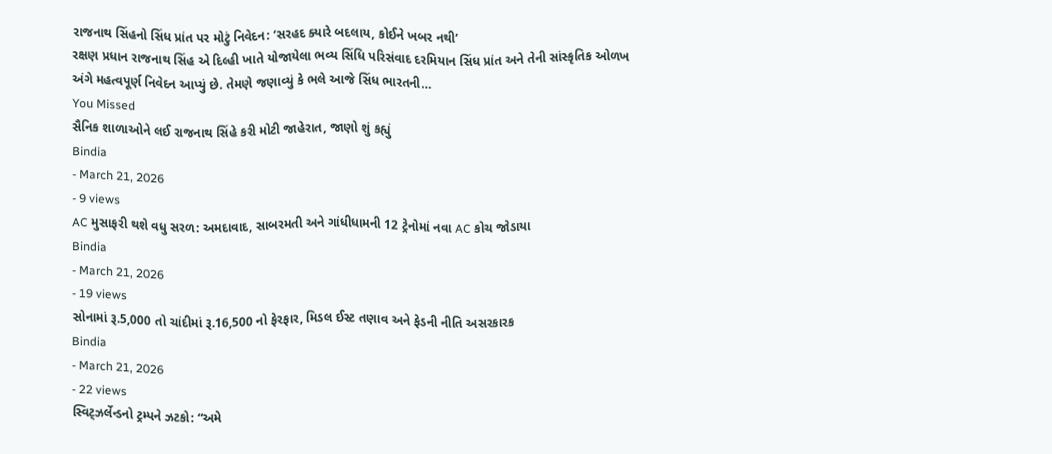રાજનાથ સિંહનો સિંધ પ્રાંત પર મોટું નિવેદન: ‘સરહદ ક્યારે બદલાય, કોઈને ખબર નથી’
રક્ષણ પ્રધાન રાજનાથ સિંહ એ દિલ્હી ખાતે યોજાયેલા ભવ્ય સિંધિ પરિસંવાદ દરમિયાન સિંધ પ્રાંત અને તેની સાંસ્કૃતિક ઓળખ અંગે મહત્વપૂર્ણ નિવેદન આપ્યું છે. તેમણે જણાવ્યું કે ભલે આજે સિંધ ભારતની…
You Missed
સૈનિક શાળાઓને લઈ રાજનાથ સિંહે કરી મોટી જાહેરાત, જાણો શું કહ્યું
Bindia
- March 21, 2026
- 9 views
AC મુસાફરી થશે વધુ સરળ: અમદાવાદ, સાબરમતી અને ગાંધીધામની 12 ટ્રેનોમાં નવા AC કોચ જોડાયા
Bindia
- March 21, 2026
- 19 views
સોનામાં રૂ.5,000 તો ચાંદીમાં રૂ.16,500 નો ફેરફાર, મિડલ ઈસ્ટ તણાવ અને ફેડની નીતિ અસરકારક
Bindia
- March 21, 2026
- 22 views
સ્વિટ્ઝર્લેન્ડનો ટ્રમ્પને ઝટકો: “અમે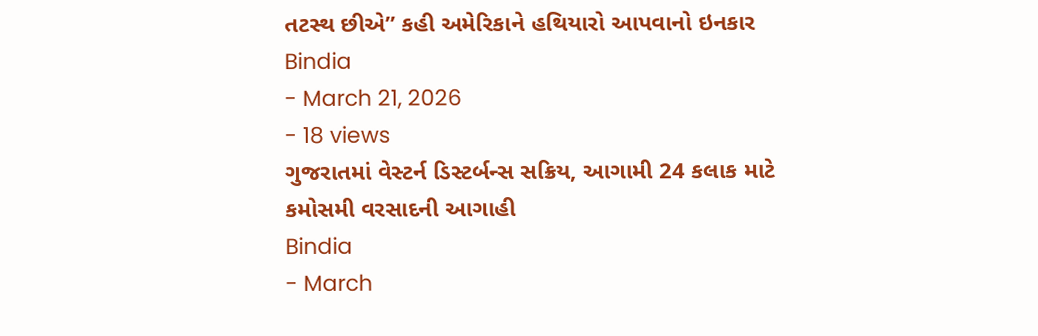તટસ્થ છીએ” કહી અમેરિકાને હથિયારો આપવાનો ઇનકાર
Bindia
- March 21, 2026
- 18 views
ગુજરાતમાં વેસ્ટર્ન ડિસ્ટર્બન્સ સક્રિય, આગામી 24 કલાક માટે કમોસમી વરસાદની આગાહી
Bindia
- March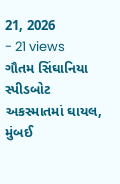21, 2026
- 21 views
ગૌતમ સિંઘાનિયા સ્પીડબોટ અકસ્માતમાં ઘાયલ, મુંબઈ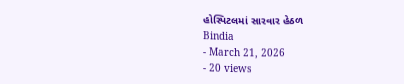હોસ્પિટલમાં સારવાર હેઠળ
Bindia
- March 21, 2026
- 20 views